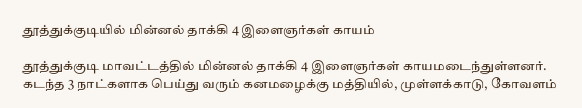தூத்துக்குடியில் மின்னல் தாக்கி 4 இளைஞர்கள் காயம்

தூத்துக்குடி மாவட்டத்தில் மின்னல் தாக்கி 4 இளைஞர்கள் காயமடைந்துள்ளனர். கடந்த 3 நாட்களாக பெய்து வரும் கனமழைக்கு மத்தியில், முள்ளக்காடு, கோவளம்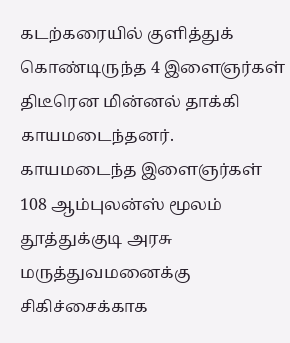கடற்கரையில் குளித்துக் கொண்டிருந்த 4 இளைஞர்கள் திடீரென மின்னல் தாக்கி காயமடைந்தனர். காயமடைந்த இளைஞர்கள் 108 ஆம்புலன்ஸ் மூலம் தூத்துக்குடி அரசு மருத்துவமனைக்கு சிகிச்சைக்காக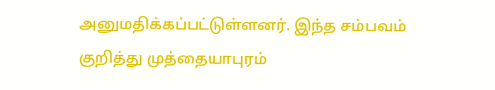அனுமதிக்கப்பட்டுள்ளனர். இந்த சம்பவம் குறித்து முத்தையாபுரம்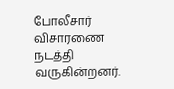போலீசார் விசாரணை நடத்தி வருகின்றனர்.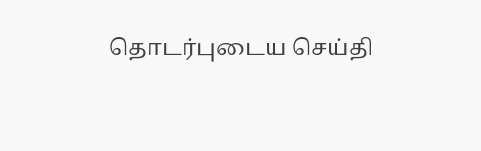தொடர்புடைய செய்தி